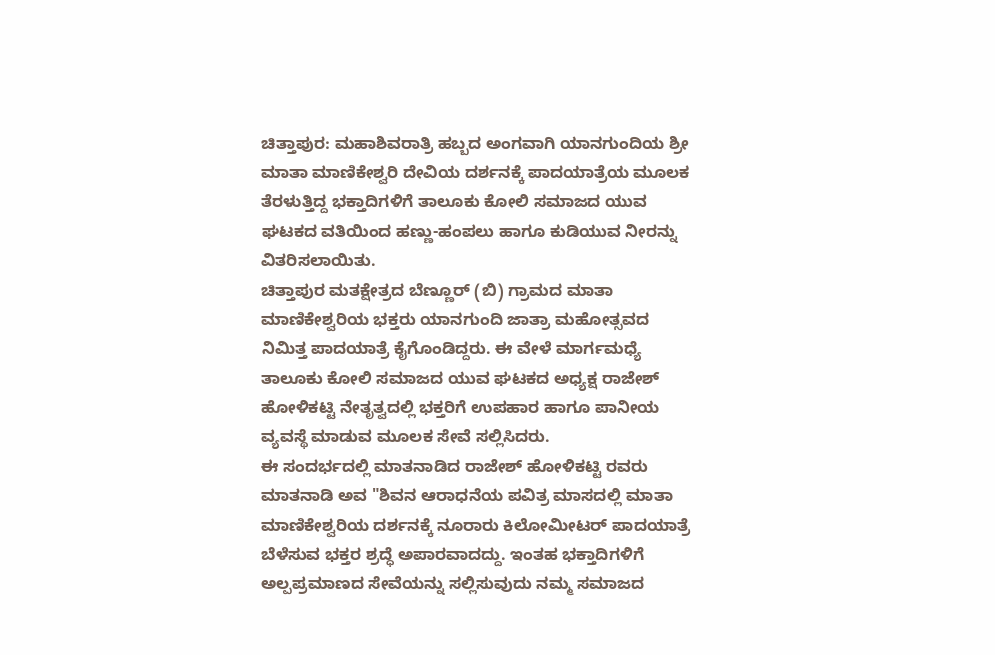ಚಿತ್ತಾಪುರ: ಮಹಾಶಿವರಾತ್ರಿ ಹಬ್ಬದ ಅಂಗವಾಗಿ ಯಾನಗುಂದಿಯ ಶ್ರೀ ಮಾತಾ ಮಾಣಿಕೇಶ್ವರಿ ದೇವಿಯ ದರ್ಶನಕ್ಕೆ ಪಾದಯಾತ್ರೆಯ ಮೂಲಕ ತೆರಳುತ್ತಿದ್ದ ಭಕ್ತಾದಿಗಳಿಗೆ ತಾಲೂಕು ಕೋಲಿ ಸಮಾಜದ ಯುವ ಘಟಕದ ವತಿಯಿಂದ ಹಣ್ಣು-ಹಂಪಲು ಹಾಗೂ ಕುಡಿಯುವ ನೀರನ್ನು ವಿತರಿಸಲಾಯಿತು.
ಚಿತ್ತಾಪುರ ಮತಕ್ಷೇತ್ರದ ಬೆಣ್ಣೂರ್ (ಬಿ) ಗ್ರಾಮದ ಮಾತಾ ಮಾಣಿಕೇಶ್ವರಿಯ ಭಕ್ತರು ಯಾನಗುಂದಿ ಜಾತ್ರಾ ಮಹೋತ್ಸವದ ನಿಮಿತ್ತ ಪಾದಯಾತ್ರೆ ಕೈಗೊಂಡಿದ್ದರು. ಈ ವೇಳೆ ಮಾರ್ಗಮಧ್ಯೆ ತಾಲೂಕು ಕೋಲಿ ಸಮಾಜದ ಯುವ ಘಟಕದ ಅಧ್ಯಕ್ಷ ರಾಜೇಶ್ ಹೋಳಿಕಟ್ಟಿ ನೇತೃತ್ವದಲ್ಲಿ ಭಕ್ತರಿಗೆ ಉಪಹಾರ ಹಾಗೂ ಪಾನೀಯ ವ್ಯವಸ್ಥೆ ಮಾಡುವ ಮೂಲಕ ಸೇವೆ ಸಲ್ಲಿಸಿದರು.
ಈ ಸಂದರ್ಭದಲ್ಲಿ ಮಾತನಾಡಿದ ರಾಜೇಶ್ ಹೋಳಿಕಟ್ಟಿ ರವರು ಮಾತನಾಡಿ ಅವ "ಶಿವನ ಆರಾಧನೆಯ ಪವಿತ್ರ ಮಾಸದಲ್ಲಿ ಮಾತಾ ಮಾಣಿಕೇಶ್ವರಿಯ ದರ್ಶನಕ್ಕೆ ನೂರಾರು ಕಿಲೋಮೀಟರ್ ಪಾದಯಾತ್ರೆ ಬೆಳೆಸುವ ಭಕ್ತರ ಶ್ರದ್ಧೆ ಅಪಾರವಾದದ್ದು. ಇಂತಹ ಭಕ್ತಾದಿಗಳಿಗೆ ಅಲ್ಪಪ್ರಮಾಣದ ಸೇವೆಯನ್ನು ಸಲ್ಲಿಸುವುದು ನಮ್ಮ ಸಮಾಜದ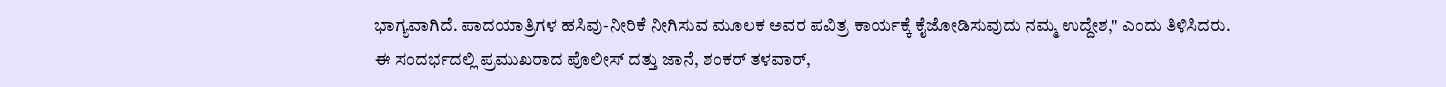ಭಾಗ್ಯವಾಗಿದೆ. ಪಾದಯಾತ್ರಿಗಳ ಹಸಿವು-ನೀರಿಕೆ ನೀಗಿಸುವ ಮೂಲಕ ಅವರ ಪವಿತ್ರ ಕಾರ್ಯಕ್ಕೆ ಕೈಜೋಡಿಸುವುದು ನಮ್ಮ ಉದ್ದೇಶ," ಎಂದು ತಿಳಿಸಿದರು.
ಈ ಸಂದರ್ಭದಲ್ಲಿ ಪ್ರಮುಖರಾದ ಪೊಲೀಸ್ ದತ್ತು ಜಾನೆ, ಶಂಕರ್ ತಳವಾರ್,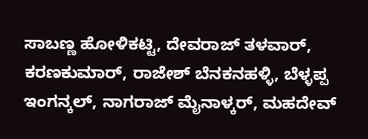ಸಾಬಣ್ಣ ಹೋಳಿಕಟ್ಟಿ, ದೇವರಾಜ್ ತಳವಾರ್, ಕರಣಕುಮಾರ್, ರಾಜೇಶ್ ಬೆನಕನಹಳ್ಳಿ, ಬೆಳ್ಳಪ್ಪ ಇಂಗನ್ಕಲ್, ನಾಗರಾಜ್ ಮೈನಾಳ್ಕರ್, ಮಹದೇವ್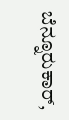ಬೆನ್ನೂರುಕಾರ್,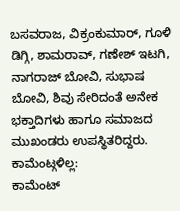ಬಸವರಾಜ, ವಿಕ್ರಂಕುಮಾರ್, ಗೂಳಿ ಡಿಗ್ಗಿ, ಶಾಮರಾವ್, ಗಣೇಶ್ ಇಟಗಿ, ನಾಗರಾಜ್ ಬೋವಿ, ಸುಭಾಷ ಬೋವಿ, ಶಿವು ಸೇರಿದಂತೆ ಅನೇಕ ಭಕ್ತಾದಿಗಳು ಹಾಗೂ ಸಮಾಜದ ಮುಖಂಡರು ಉಪಸ್ಥಿತರಿದ್ದರು.
ಕಾಮೆಂಟ್ಗಳಿಲ್ಲ:
ಕಾಮೆಂಟ್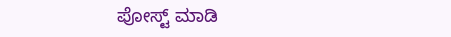ಪೋಸ್ಟ್ ಮಾಡಿ